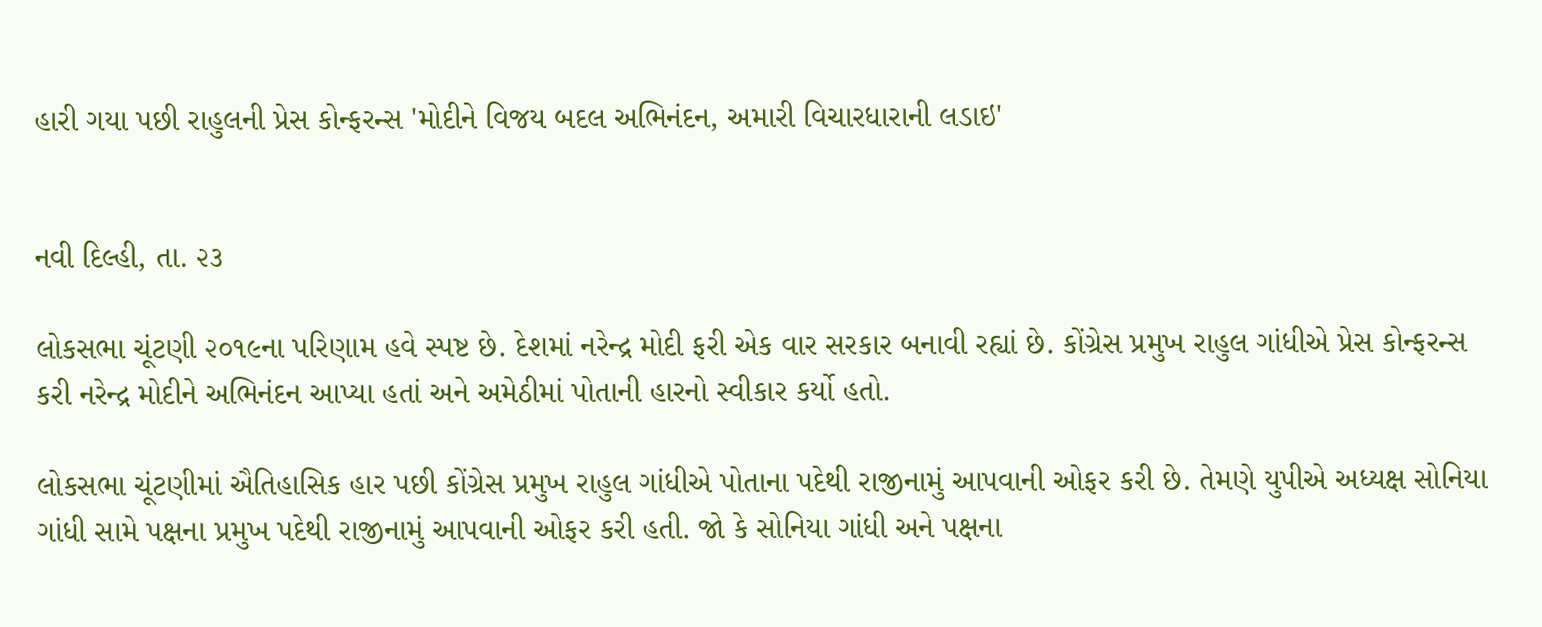હારી ગયા પછી રાહુલની પ્રેસ કોન્ફરન્સ 'મોદીને વિજય બદલ અભિનંદન, અમારી વિચારધારાની લડાઇ'


નવી દિલ્હી, તા. ૨૩

લોકસભા ચૂંટણી ૨૦૧૯ના પરિણામ હવે સ્પષ્ટ છે. દેશમાં નરેન્દ્ર મોદી ફરી એક વાર સરકાર બનાવી રહ્યાં છે. કોંગ્રેસ પ્રમુખ રાહુલ ગાંધીએ પ્રેસ કોન્ફરન્સ કરી નરેન્દ્ર મોદીને અભિનંદન આપ્યા હતાં અને અમેઠીમાં પોતાની હારનો સ્વીકાર કર્યો હતો.

લોકસભા ચૂંટણીમાં ઐતિહાસિક હાર પછી કોંગ્રેસ પ્રમુખ રાહુલ ગાંધીએ પોતાના પદેથી રાજીનામું આપવાની ઓફર કરી છે. તેમણે યુપીએ અધ્યક્ષ સોનિયા ગાંધી સામે પક્ષના પ્રમુખ પદેથી રાજીનામું આપવાની ઓફર કરી હતી. જો કે સોનિયા ગાંધી અને પક્ષના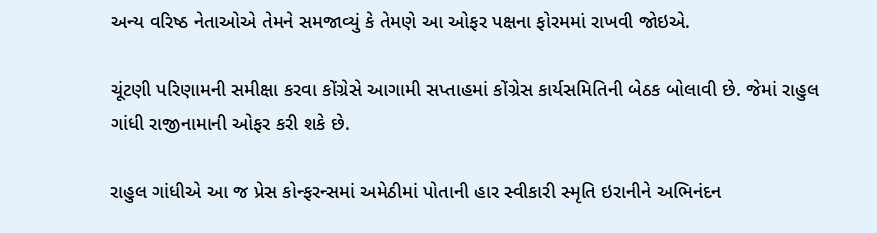અન્ય વરિષ્ઠ નેતાઓએ તેમને સમજાવ્યું કે તેમણે આ ઓફર પક્ષના ફોરમમાં રાખવી જોઇએ.

ચૂંટણી પરિણામની સમીક્ષા કરવા કોંગ્રેસે આગામી સપ્તાહમાં કોંગ્રેસ કાર્યસમિતિની બેઠક બોલાવી છે. જેમાં રાહુલ ગાંધી રાજીનામાની ઓફર કરી શકે છે.

રાહુલ ગાંધીએ આ જ પ્રેસ કોન્ફરન્સમાં અમેઠીમાં પોતાની હાર સ્વીકારી સ્મૃતિ ઇરાનીને અભિનંદન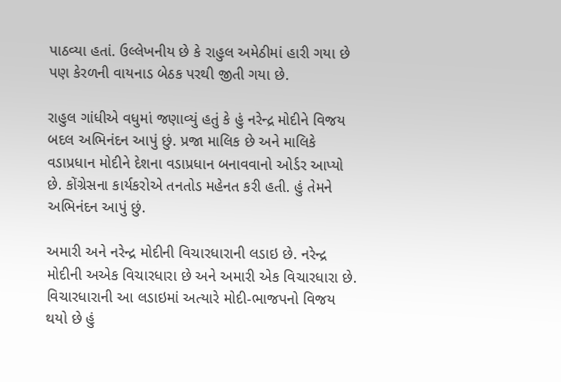પાઠવ્યા હતાં. ઉલ્લેખનીય છે કે રાહુલ અમેઠીમાં હારી ગયા છે પણ કેરળની વાયનાડ બેઠક પરથી જીતી ગયા છે.

રાહુલ ગાંધીએ વધુમાં જણાવ્યું હતું કે હું નરેન્દ્ર મોદીને વિજય બદલ અભિનંદન આપું છું. પ્રજા માલિક છે અને માલિકે વડાપ્રધાન મોદીને દેશના વડાપ્રધાન બનાવવાનો ઓર્ડર આપ્યો છે. કોંગ્રેસના કાર્યકરોએ તનતોડ મહેનત કરી હતી. હું તેમને અભિનંદન આપું છું.

અમારી અને નરેન્દ્ર મોદીની વિચારધારાની લડાઇ છે. નરેન્દ્ર મોદીની અએક વિચારધારા છે અને અમારી એક વિચારધારા છે. વિચારધારાની આ લડાઇમાં અત્યારે મોદી-ભાજપનો વિજય થયો છે હું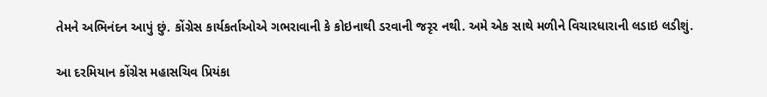તેમને અભિનંદન આપું છું. કોંગ્રેસ કાર્યકર્તાઓએ ગભરાવાની કે કોઇનાથી ડરવાની જરૃર નથી. અમે એક સાથે મળીને વિચારધારાની લડાઇ લડીશું.

આ દરમિયાન કોંગ્રેસ મહાસચિવ પ્રિયંકા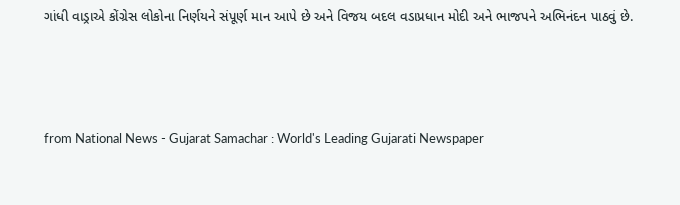ગાંધી વાડ્રાએ કોંગ્રેસ લોકોના નિર્ણયને સંપૂર્ણ માન આપે છે અને વિજય બદલ વડાપ્રધાન મોદી અને ભાજપને અભિનંદન પાઠવું છે.




from National News - Gujarat Samachar : World's Leading Gujarati Newspaper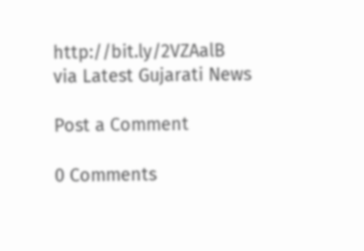http://bit.ly/2VZAalB
via Latest Gujarati News

Post a Comment

0 Comments